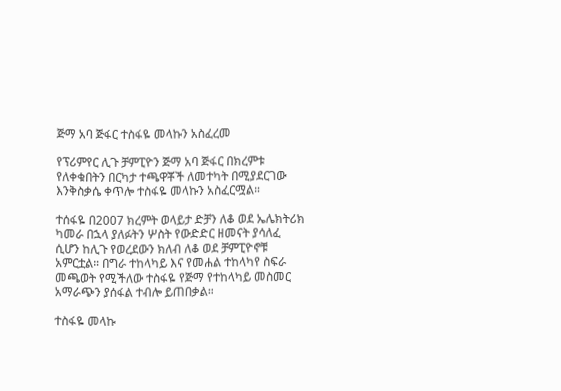ጅማ አባ ጅፋር ተስፋዬ መላኩን አስፈረመ

የፕሪምየር ሊጉ ቻምፒዮን ጅማ አባ ጅፋር በክረምቱ የለቀቁበትን በርካታ ተጫዋቾች ለመተካት በሚያደርገው እንቅስቃሴ ቀጥሎ ተስፋዬ መላኩን አስፈርሟል።

ተሰፋዬ በ2007 ክረምት ወላይታ ድቻን ለቆ ወደ ኤሌክትሪክ ካመራ በኋላ ያለፉትን ሦስት የውድድር ዘመናት ያሳለፈ ሲሆን ከሊጉ የወረደውን ክለብ ለቆ ወደ ቻምፒዮኖቹ አምርቷል። በግራ ተከላካይ እና የመሐል ተከላካየ ስፍራ መጫወት የሚችለው ተስፋዬ የጅማ የተከላካይ መስመር አማራጭን ያሰፋል ተብሎ ይጠበቃል።

ተስፋዬ መላኩ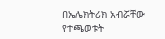በኤሌክትሪክ አብሯቸው የተጫወቱት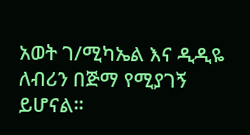አወት ገ/ሚካኤል እና ዲዲዬ ለብሪን በጅማ የሚያገኝ ይሆናል።